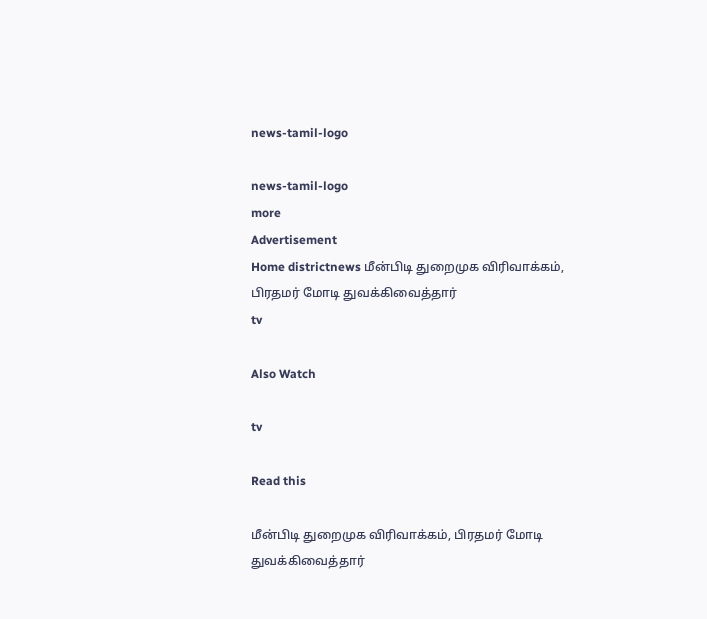news-tamil-logo

news-tamil-logo
more
Advertisement
Home districtnews மீன்பிடி துறைமுக விரிவாக்கம், பிரதமர் மோடி துவக்கிவைத்தார்
tv

Also Watch

tv

Read this

மீன்பிடி துறைமுக விரிவாக்கம், பிரதமர் மோடி துவக்கிவைத்தார்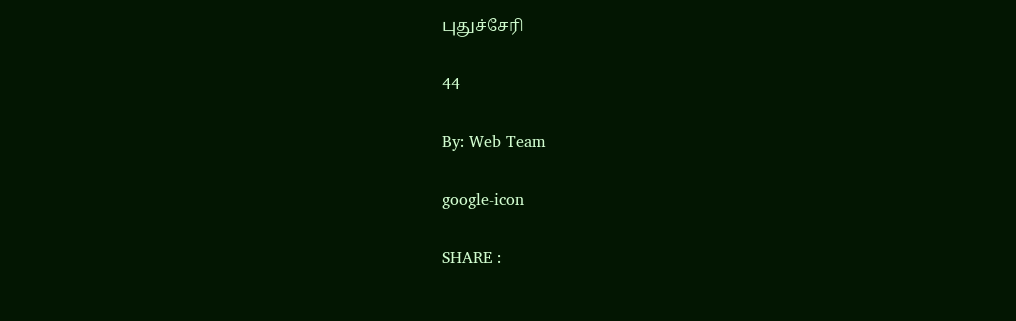புதுச்சேரி

44

By: Web Team

google-icon

SHARE :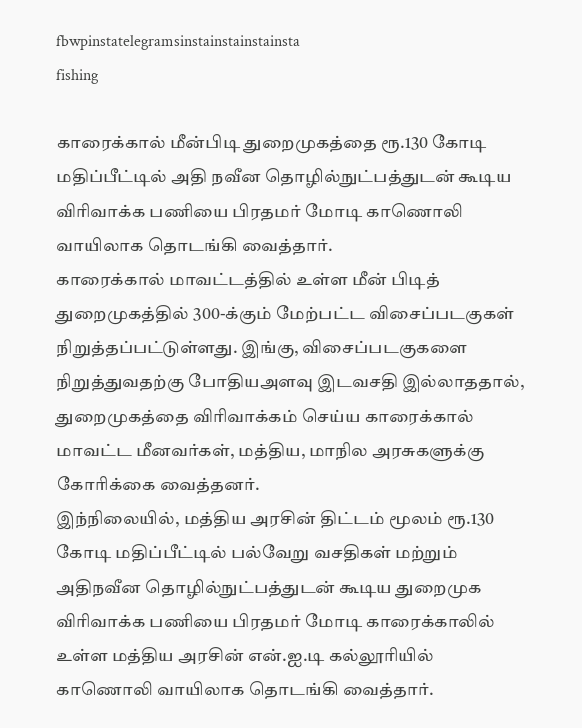fbwpinstatelegramsinstainstainstainsta
fishing

காரைக்கால் மீன்பிடி துறைமுகத்தை ரூ.130 கோடி மதிப்பீட்டில் அதி நவீன தொழில்நுட்பத்துடன் கூடிய விரிவாக்க பணியை பிரதமர் மோடி காணொலி வாயிலாக தொடங்கி வைத்தார்.
காரைக்கால் மாவட்டத்தில் உள்ள மீன் பிடித் துறைமுகத்தில் 300-க்கும் மேற்பட்ட விசைப்படகுகள் நிறுத்தப்பட்டுள்ளது. இங்கு, விசைப்படகுகளை நிறுத்துவதற்கு போதியஅளவு இடவசதி இல்லாததால், துறைமுகத்தை விரிவாக்கம் செய்ய காரைக்கால் மாவட்ட மீனவர்கள், மத்திய, மாநில அரசுகளுக்கு கோரிக்கை வைத்தனர்.
இந்நிலையில், மத்திய அரசின் திட்டம் மூலம் ரூ.130 கோடி மதிப்பீட்டில் பல்வேறு வசதிகள் மற்றும் அதிநவீன தொழில்நுட்பத்துடன் கூடிய துறைமுக விரிவாக்க பணியை பிரதமர் மோடி காரைக்காலில் உள்ள மத்திய அரசின் என்.ஐ.டி கல்லூரியில் காணொலி வாயிலாக தொடங்கி வைத்தார்.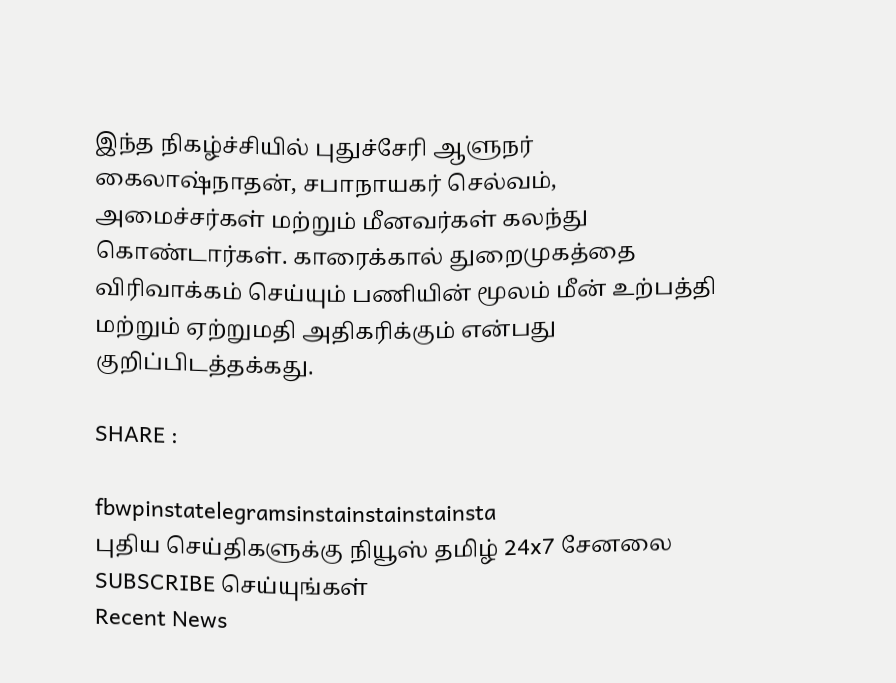இந்த நிகழ்ச்சியில் புதுச்சேரி ஆளுநர் கைலாஷ்நாதன், சபாநாயகர் செல்வம், அமைச்சர்கள் மற்றும் மீனவர்கள் கலந்து கொண்டார்கள். காரைக்கால் துறைமுகத்தை விரிவாக்கம் செய்யும் பணியின் மூலம் மீன் உற்பத்தி மற்றும் ஏற்றுமதி அதிகரிக்கும் என்பது குறிப்பிடத்தக்கது.

SHARE :

fbwpinstatelegramsinstainstainstainsta
புதிய செய்திகளுக்கு நியூஸ் தமிழ் 24x7 சேனலை SUBSCRIBE செய்யுங்கள்
Recent News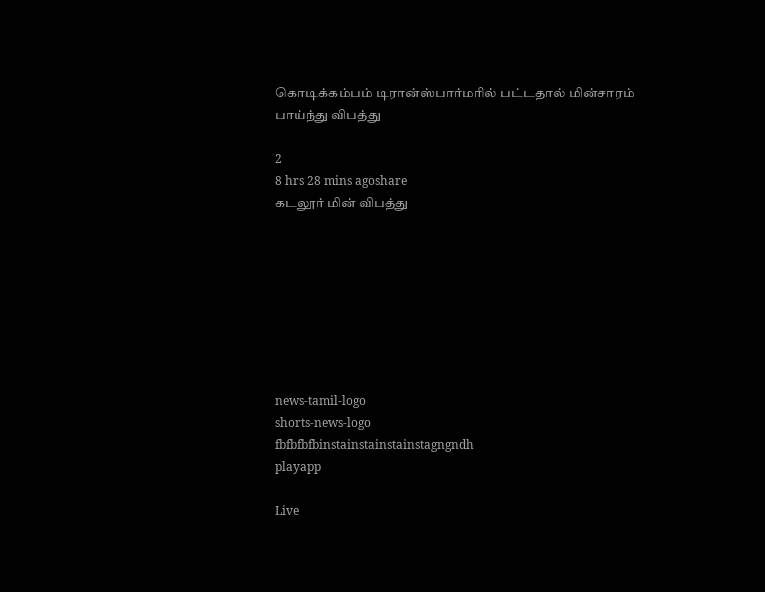கொடிக்கம்பம் டிரான்ஸ்பார்மரில் பட்டதால் மின்சாரம் பாய்ந்து விபத்து

2
8 hrs 28 mins agoshare
கடலூர் மின் விபத்து








news-tamil-logo
shorts-news-logo
fbfbfbfbinstainstainstainstagngndh
playapp

Live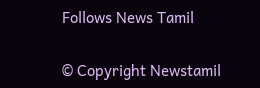Follows News Tamil

© Copyright Newstamil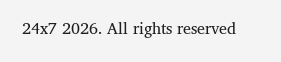24x7 2026. All rights reserved